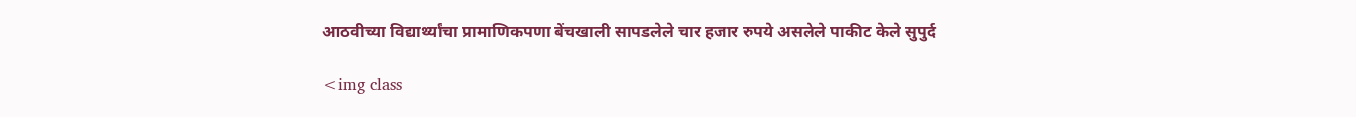आठवीच्या विद्यार्थ्यांचा प्रामाणिकपणा बेंचखाली सापडलेले चार हजार रुपये असलेले पाकीट केले सुपुर्द

<img class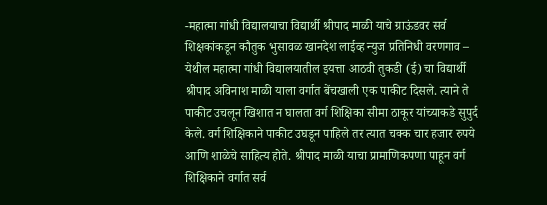-महात्मा गांधी विद्यालयाचा विद्यार्थी श्रीपाद माळी याचे ग्राऊंडवर सर्व शिक्षकांकडून कौतुक भुसावळ खानदेश लाईव्ह न्युज प्रतिनिधी वरणगाव – येथील महात्मा गांधी विद्यालयातील इयत्ता आठवी तुकडी (ई) चा विद्यार्थी श्रीपाद अविनाश माळी याला वर्गात बेंचखाली एक पाकीट दिसले. त्याने ते पाकीट उचलून खिशात न घालता वर्ग शिक्षिका सीमा ठाकूर यांच्याकडे सुपुर्द केले. वर्ग शिक्षिकाने पाकीट उघडून पाहिले तर त्यात चक्क चार हजार रुपये आणि शाळेचे साहित्य होते. श्रीपाद माळी याचा प्रामाणिकपणा पाहून वर्ग शिक्षिकाने वर्गात सर्व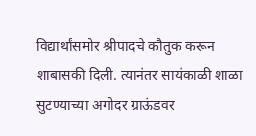विद्यार्थांसमोर श्रीपादचे कौतुक करून शाबासकी दिली. त्यानंतर सायंकाळी शाळा सुटण्याच्या अगोदर ग्राऊंडवर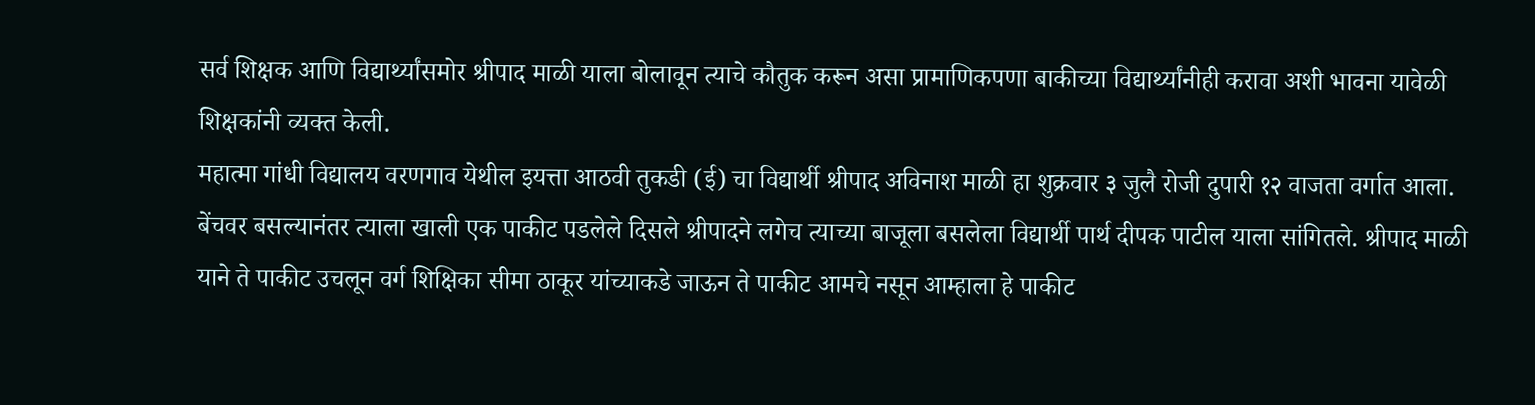सर्व शिक्षक आणि विद्यार्थ्यांसमोर श्रीपाद माळी याला बोलावून त्याचे कौतुक करून असा प्रामाणिकपणा बाकीच्या विद्यार्थ्यांनीही करावा अशी भावना यावेळी शिक्षकांनी व्यक्त केली.
महात्मा गांधी विद्यालय वरणगाव येथील इयत्ता आठवी तुकडी (ई) चा विद्यार्थी श्रीपाद अविनाश माळी हा शुक्रवार ३ जुलै रोजी दुपारी १२ वाजता वर्गात आला. बेंचवर बसल्यानंतर त्याला खाली एक पाकीट पडलेले दिसले श्रीपादने लगेच त्याच्या बाजूला बसलेला विद्यार्थी पार्थ दीपक पाटील याला सांगितले. श्रीपाद माळी याने ते पाकीट उचलून वर्ग शिक्षिका सीमा ठाकूर यांच्याकडे जाऊन ते पाकीट आमचे नसून आम्हाला हे पाकीट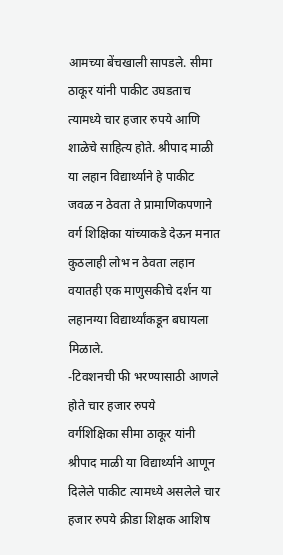आमच्या बेंचखाली सापडले. सीमा ठाकूर यांनी पाकीट उघडताच त्यामध्ये चार हजार रुपये आणि शाळेचे साहित्य होते. श्रीपाद माळी या लहान विद्यार्थ्याने हे पाकीट जवळ न ठेवता ते प्रामाणिकपणाने वर्ग शिक्षिका यांच्याकडे देऊन मनात कुठलाही लोभ न ठेवता लहान वयातही एक माणुसकीचे दर्शन या लहानग्या विद्यार्थ्यांकडून बघायला मिळाले.
-टिवशनची फी भरण्यासाठी आणले होते चार हजार रुपये
वर्गशिक्षिका सीमा ठाकूर यांनी श्रीपाद माळी या विद्यार्थ्याने आणून दिलेले पाकीट त्यामध्ये असलेले चार हजार रुपये क्रीडा शिक्षक आशिष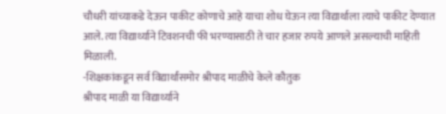चौधरी यांच्याकडे देऊन पाकीट कोणाचे आहे याचा शोध घेऊन त्या विद्यार्थाला त्याचे पाकीट देण्यात आले. त्या विद्यार्थ्याने टिवशनची फी भरण्यासाठी ते चार हजार रुपये आणले असल्याची माहिती मिळाली.
-शिक्षकांकडून सर्व विद्यार्थांसमोर श्रीपाद माळीचे केले कौतुक
श्रीपाद माळी या विद्यार्थ्याने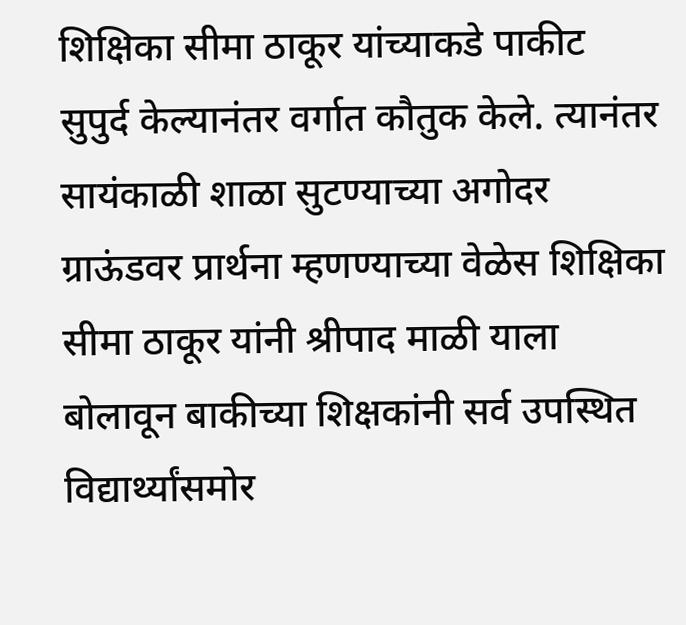शिक्षिका सीमा ठाकूर यांच्याकडे पाकीट सुपुर्द केल्यानंतर वर्गात कौतुक केले. त्यानंतर सायंकाळी शाळा सुटण्याच्या अगोदर ग्राऊंडवर प्रार्थना म्हणण्याच्या वेळेस शिक्षिका सीमा ठाकूर यांनी श्रीपाद माळी याला बोलावून बाकीच्या शिक्षकांनी सर्व उपस्थित विद्यार्थ्यांसमोर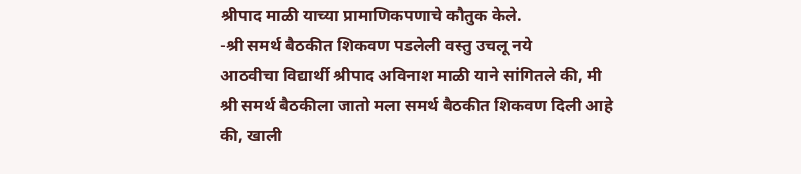श्रीपाद माळी याच्या प्रामाणिकपणाचे कौतुक केले.
-श्री समर्थ बैठकीत शिकवण पडलेली वस्तु उचलू नये
आठवीचा विद्यार्थी श्रीपाद अविनाश माळी याने सांगितले की, मी श्री समर्थ बैठकीला जातो मला समर्थ बैठकीत शिकवण दिली आहे की, खाली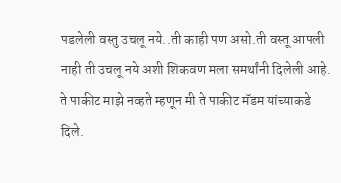पडलेली वस्तु उचलू नये..ती काही पण असो.ती वस्तू आपली नाही ती उचलू नये अशी शिकवण मला समर्थांनी दिलेली आहे. ते पाकीट माझे नव्हते म्हणून मी ते पाकीट मॅडम यांच्याकडे दिले.